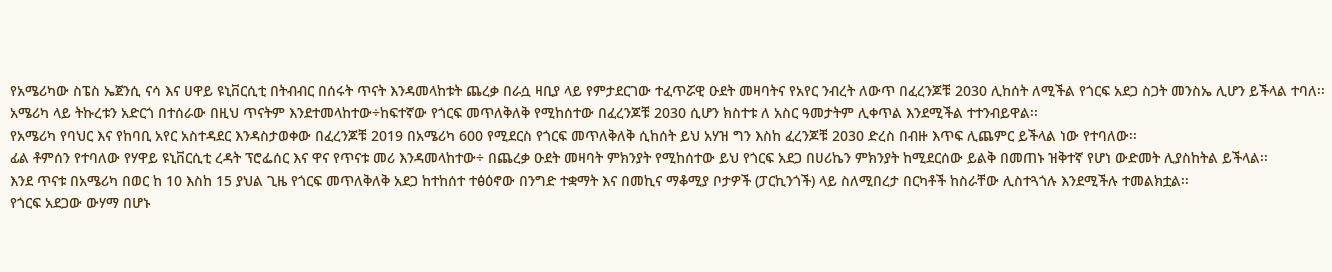የአሜሪካው ስፔስ ኤጀንሲ ናሳ እና ሀዋይ ዩኒቨርሲቲ በትብብር በሰሩት ጥናት እንዳመላከቱት ጨረቃ በራሷ ዛቢያ ላይ የምታደርገው ተፈጥሯዊ ዑደት መዛባትና የአየር ንብረት ለውጥ በፈረንጆቹ 2030 ሊከሰት ለሚችል የጎርፍ አደጋ ስጋት መንስኤ ሊሆን ይችላል ተባለ፡፡
አሜሪካ ላይ ትኩረቱን አድርጎ በተሰራው በዚህ ጥናትም እንደተመላከተው÷ከፍተኛው የጎርፍ መጥለቅለቅ የሚከሰተው በፈረንጆቹ 2030 ሲሆን ክስተቱ ለ አስር ዓመታትም ሊቀጥል እንደሚችል ተተንብይዋል፡፡
የአሜሪካ የባህር እና የከባቢ አየር አስተዳደር እንዳስታወቀው በፈረንጆቹ 2019 በአሜሪካ 600 የሚደርስ የጎርፍ መጥለቅለቅ ሲከሰት ይህ አሃዝ ግን እስከ ፈረንጆቹ 2030 ድረስ በብዙ እጥፍ ሊጨምር ይችላል ነው የተባለው፡፡
ፊል ቶምሰን የተባለው የሃዋይ ዩኒቨርሲቲ ረዳት ፕሮፌሰር እና ዋና የጥናቱ መሪ እንዳመላከተው÷ በጨረቃ ዑደት መዛባት ምክንያት የሚከሰተው ይህ የጎርፍ አደጋ በሀሪኬን ምክንያት ከሚደርሰው ይልቅ በመጠኑ ዝቅተኛ የሆነ ውድመት ሊያስከትል ይችላል፡፡
እንደ ጥናቱ በአሜሪካ በወር ከ 10 እስከ 15 ያህል ጊዜ የጎርፍ መጥለቅለቅ አደጋ ከተከሰተ ተፅዕኖው በንግድ ተቋማት እና በመኪና ማቆሚያ ቦታዎች (ፓርኪንጎች) ላይ ስለሚበረታ በርካቶች ከስራቸው ሊስተጓጎሉ እንደሚችሉ ተመልክቷል፡፡
የጎርፍ አደጋው ውሃማ በሆኑ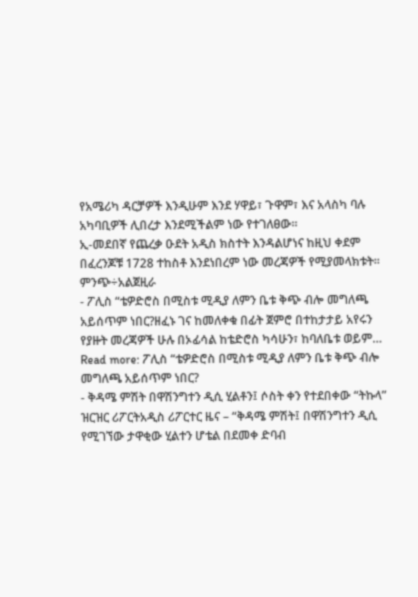የአሜሪካ ዳርቻዎች እንዲሁም እንደ ሃዋይ፣ ጉዋም፣ እና አላስካ ባሉ አካባቢዎች ሊበረታ እንደሚችልም ነው የተገለፀው፡፡
ኢ-መደበኛ የጨረቃ ዑደት አዲስ ክስተት እንዳልሆነና ከዚህ ቀደም በፈረንጆቹ 1728 ተከስቶ እንደነበረም ነው መረጃዎች የሚያመላክቱት፡፡
ምንጭ÷አልጀዚራ
- ፖሊስ “ቴዎድሮስ በሚስቱ ሚዲያ ለምን ቤቱ ቅጭ ብሎ መግለጫ አይሰጥም ነበር?ዘፈኑ ገና ከመለቀቁ በፊት ጀምሮ በተከታታይ አየሩን የያዙት መረጃዎች ሁሉ በኦፊሳል ከቴድሮስ ካሳሁን፣ ከባለቤቱ ወይም… Read more: ፖሊስ “ቴዎድሮስ በሚስቱ ሚዲያ ለምን ቤቱ ቅጭ ብሎ መግለጫ አይሰጥም ነበር?
- ቅዳሜ ምሽት በዋሽንግተን ዲሲ ሂልቶን፤ ሶስት ቀን የተደበቀው “ትኩላ” ዝርዝር ሪፖርትአዲስ ሪፖርተር ዜና – “ቅዳሜ ምሽት፤ በዋሽንግተን ዲሲ የሚገኘው ታዋቂው ሂልተን ሆቴል በደመቀ ድባብ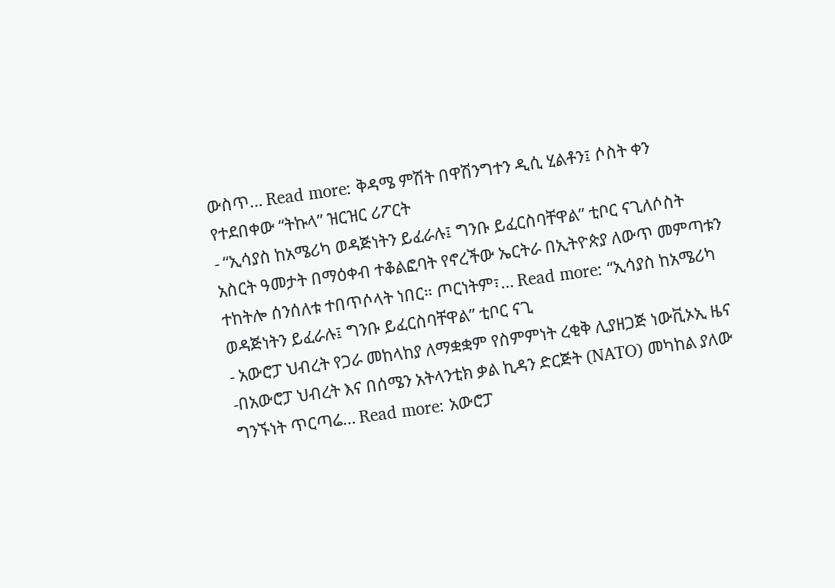ውስጥ… Read more: ቅዳሜ ምሽት በዋሽንግተን ዲሲ ሂልቶን፤ ሶስት ቀን የተደበቀው “ትኩላ” ዝርዝር ሪፖርት
- “ኢሳያስ ከአሜሪካ ወዳጅነትን ይፈራሉ፤ ግንቡ ይፈርስባቸዋል” ቲቦር ናጊለሶስት አስርት ዓመታት በማዕቀብ ተቆልፎባት የኖረችው ኤርትራ በኢትዮጵያ ለውጥ መምጣቱን ተከትሎ ሰንሰለቱ ተበጥሶላት ነበር። ጦርነትም፣… Read more: “ኢሳያስ ከአሜሪካ ወዳጅነትን ይፈራሉ፤ ግንቡ ይፈርስባቸዋል” ቲቦር ናጊ
- አውሮፓ ህብረት የጋራ መከላከያ ለማቋቋም የስምምነት ረቂቅ ሊያዘጋጅ ነውቪኦኢ ዜና -በአውሮፓ ህብረት እና በሰሜን አትላንቲክ ቃል ኪዳን ድርጅት (NATO) መካከል ያለው ግንኙነት ጥርጣሬ… Read more: አውሮፓ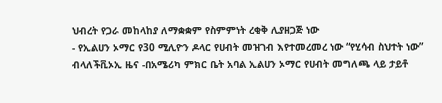ህብረት የጋራ መከላከያ ለማቋቋም የስምምነት ረቂቅ ሊያዘጋጅ ነው
- የኢልሀን ኦማር የ30 ሚሊዮን ዶላር የሀብት መዝገብ እየተመረመረ ነው “የሂሳብ ስህተት ነው” ብላለችቪኦኢ ዜና -በአሜሪካ ምክር ቤት አባል ኢልሀን ኦማር የሀብት መግለጫ ላይ ታይቶ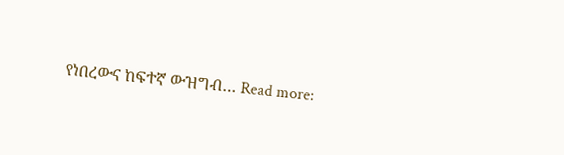የነበረውና ከፍተኛ ውዝግብ… Read more: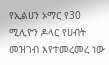የኢልሀን ኦማር የ30 ሚሊዮን ዶላር የሀብት መዝገብ እየተመረመረ ነው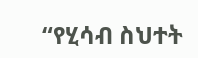“የሂሳብ ስህተት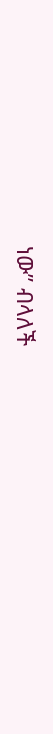ነው” ብላለች